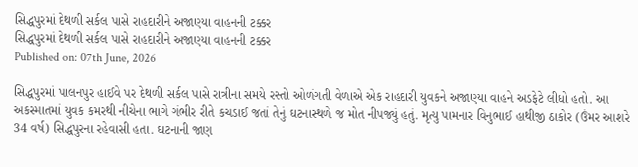સિદ્ધપુરમાં દેથળી સર્કલ પાસે રાહદારીને અજાણ્યા વાહનની ટક્કર
સિદ્ધપુરમાં દેથળી સર્કલ પાસે રાહદારીને અજાણ્યા વાહનની ટક્કર
Published on: 07th June, 2026

સિદ્ધપુરમાં પાલનપુર હાઈવે પર દેથળી સર્કલ પાસે રાત્રીના સમયે રસ્તો ઓળંગતી વેળાએ એક રાહદારી યુવકને અજાણ્યા વાહને અડફેટે લીધો હતો. આ અકસ્માતમાં યુવક કમરથી નીચેના ભાગે ગંભીર રીતે કચડાઈ જતાં તેનું ઘટનાસ્થળે જ મોત નીપજ્યું હતું. મૃત્યુ પામનાર વિનુભાઈ હાથીજી ઠાકોર (ઉંમર આશરે 34 વર્ષ) સિદ્ધપુરના રહેવાસી હતા. ઘટનાની જાણ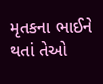મૃતકના ભાઈને થતાં તેઓ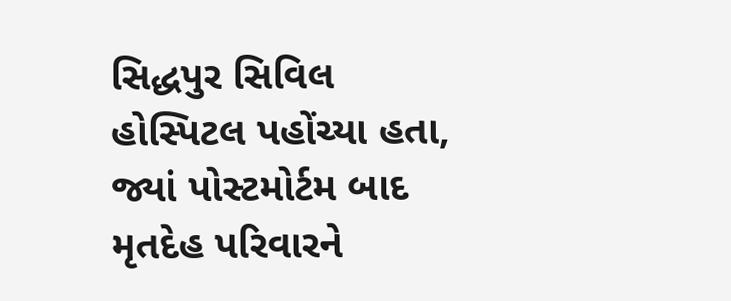સિદ્ધપુર સિવિલ હોસ્પિટલ પહોંચ્યા હતા, જ્યાં પોસ્ટમોર્ટમ બાદ મૃતદેહ પરિવારને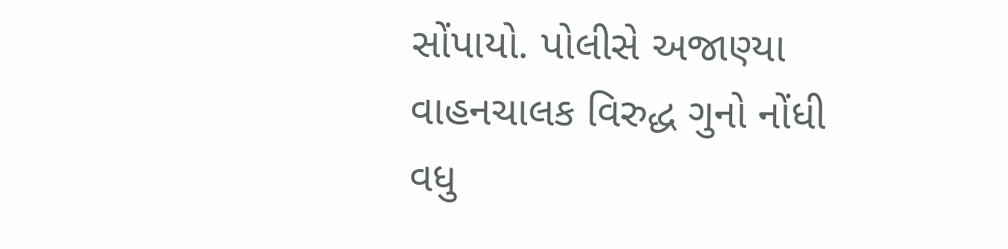સોંપાયો. પોલીસે અજાણ્યા વાહનચાલક વિરુદ્ધ ગુનો નોંધી વધુ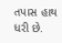તપાસ હાથ ધરી છે.